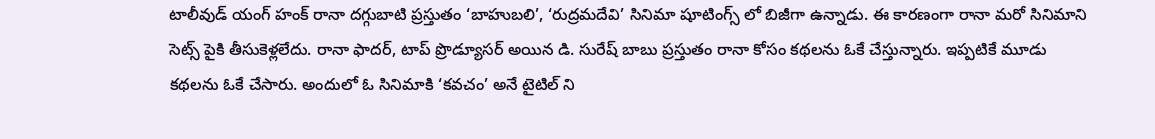టాలీవుడ్ యంగ్ హంక్ రానా దగ్గుబాటి ప్రస్తుతం ‘బాహుబలి’, ‘రుద్రమదేవి’ సినిమా షూటింగ్స్ లో బిజీగా ఉన్నాడు. ఈ కారణంగా రానా మరో సినిమాని సెట్స్ పైకి తీసుకెళ్లలేదు. రానా ఫాదర్, టాప్ ప్రొడ్యూసర్ అయిన డి. సురేష్ బాబు ప్రస్తుతం రానా కోసం కథలను ఓకే చేస్తున్నారు. ఇప్పటికే మూడు కథలను ఓకే చేసారు. అందులో ఓ సినిమాకి ‘కవచం’ అనే టైటిల్ ని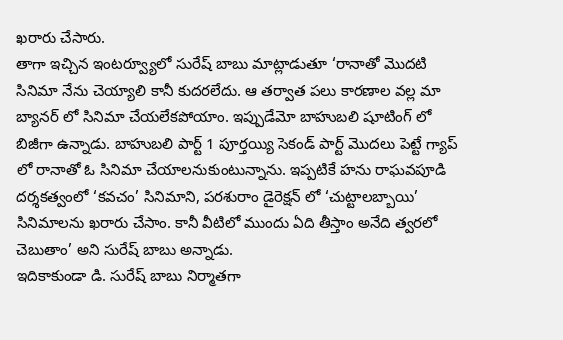ఖరారు చేసారు.
తాగా ఇచ్చిన ఇంటర్వ్యూలో సురేష్ బాబు మాట్లాడుతూ ‘రానాతో మొదటి సినిమా నేను చెయ్యాలి కానీ కుదరలేదు. ఆ తర్వాత పలు కారణాల వల్ల మా బ్యానర్ లో సినిమా చేయలేకపోయాం. ఇప్పుడేమో బాహుబలి షూటింగ్ లో బిజీగా ఉన్నాడు. బాహుబలి పార్ట్ 1 పూర్తయ్యి సెకండ్ పార్ట్ మొదలు పెట్టే గ్యాప్ లో రానాతో ఓ సినిమా చేయాలనుకుంటున్నాను. ఇప్పటికే హను రాఘవపూడి దర్శకత్వంలో ‘కవచం’ సినిమాని, పరశురాం డైరెక్షన్ లో ‘చుట్టాలబ్బాయి’ సినిమాలను ఖరారు చేసాం. కానీ వీటిలో ముందు ఏది తీస్తాం అనేది త్వరలో చెబుతాం’ అని సురేష్ బాబు అన్నాడు.
ఇదికాకుండా డి. సురేష్ బాబు నిర్మాతగా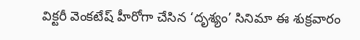విక్టరీ వెంకటేష్ హీరోగా చేసిన ‘దృశ్యం’ సినిమా ఈ శుక్రవారం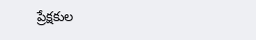ప్రేక్షకుల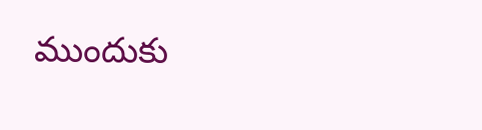ముందుకు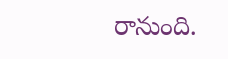రానుంది.